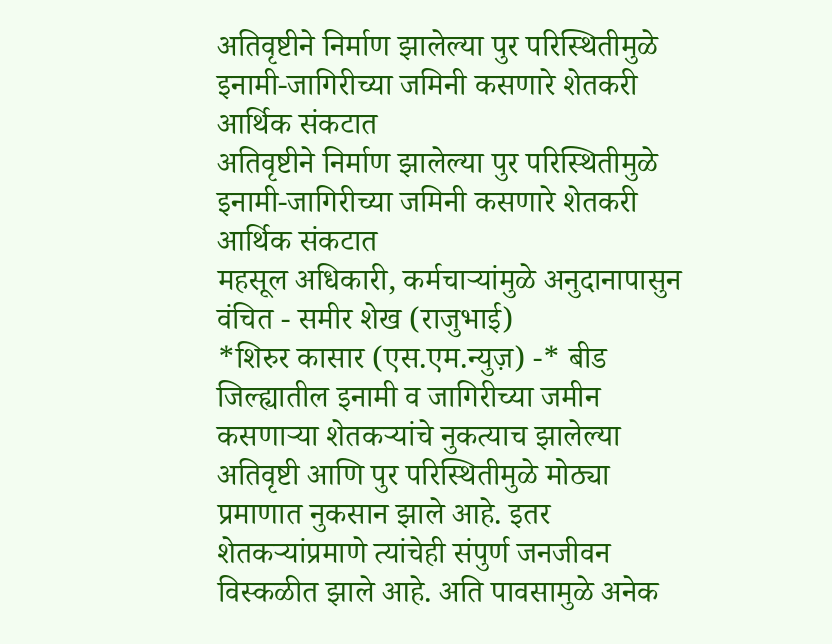अतिवृष्टीने निर्माण झालेल्या पुर परिस्थितीमुळे इनामी-जागिरीच्या जमिनी कसणारे शेतकरी आर्थिक संकटात
अतिवृष्टीने निर्माण झालेल्या पुर परिस्थितीमुळे इनामी-जागिरीच्या जमिनी कसणारे शेतकरी आर्थिक संकटात
महसूल अधिकारी, कर्मचाऱ्यांमुळे अनुदानापासुन वंचित - समीर शेख (राजुभाई)
*शिरुर कासार (एस.एम.न्युज़) -* बीड जिल्ह्यातील इनामी व जागिरीच्या जमीन कसणाऱ्या शेतकऱ्यांचे नुकत्याच झालेल्या अतिवृष्टी आणि पुर परिस्थितीमुळे मोठ्या प्रमाणात नुकसान झाले आहे. इतर शेतकऱ्यांप्रमाणे त्यांचेही संपुर्ण जनजीवन विस्कळीत झाले आहे. अति पावसामुळे अनेक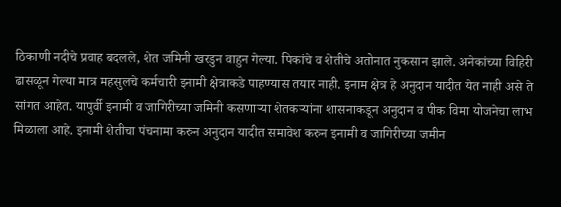ठिकाणी नदीचे प्रवाह बदलले, शेत जमिनी खरडुन वाहुन गेल्या. पिकांचे व शेतीचे अतोनात नुकसान झाले. अनेकांच्या विहिरी ढासळून गेल्या मात्र महसुलचे कर्मचारी इनामी क्षेत्राकडे पाहण्यास तयार नाही. इनाम क्षेत्र हे अनुदान यादीत येत नाही असे ते सांगत आहेत. यापुर्वी इनामी व जागिरीच्या जमिनी कसणाऱ्या शेतकऱ्यांना शासनाकडून अनुदान व पीक विमा योजनेचा लाभ मिळाला आहे. इनामी शेतीचा पंचनामा करुन अनुदान यादीत समावेश करुन इनामी व जागिरीच्या जमीन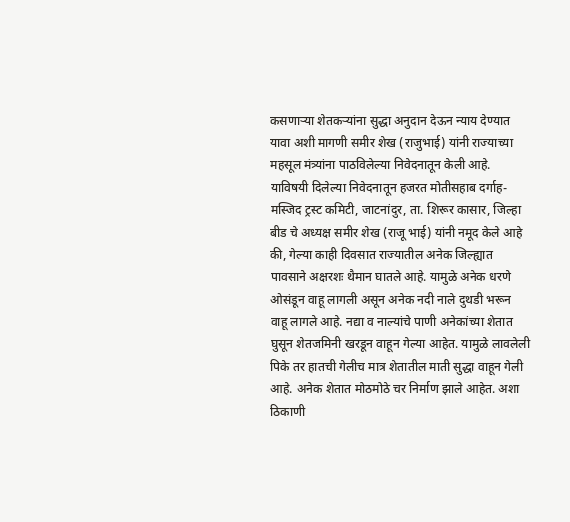कसणाऱ्या शेतकऱ्यांना सुद्धा अनुदान देऊन न्याय देण्यात यावा अशी मागणी समीर शेख (राजुभाई) यांनी राज्याच्या महसूल मंत्र्यांना पाठविलेल्या निवेदनातून केली आहे.
याविषयी दिलेल्या निवेदनातून हजरत मोतीसहाब दर्गाह-मस्जिद ट्रस्ट कमिटी, जाटनांदुर, ता. शिरूर कासार, जिल्हा बीड चे अध्यक्ष समीर शेख (राजू भाई) यांनी नमूद केले आहे की, गेल्या काही दिवसात राज्यातील अनेक जिल्ह्यात पावसाने अक्षरशः थैमान घातले आहे. यामुळे अनेक धरणे ओसंडून वाहू लागली असून अनेक नदी नाले दुथडी भरून वाहू लागले आहे. नद्या व नाल्यांचे पाणी अनेकांच्या शेतात घुसून शेतजमिनी खरडून वाहून गेल्या आहेत. यामुळे लावलेली पिके तर हातची गेलीच मात्र शेतातील माती सुद्धा वाहून गेली आहे. अनेक शेतात मोठमोठे चर निर्माण झाले आहेत. अशा ठिकाणी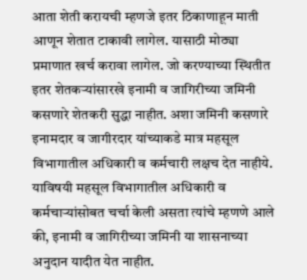आता शेती करायची म्हणजे इतर ठिकाणाहून माती आणून शेतात टाकावी लागेल. यासाठी मोठ्या प्रमाणात खर्च करावा लागेल. जो करण्याच्या स्थितीत इतर शेतकऱ्यांसारखे इनामी व जागिरीच्या जमिनी कसणारे शेतकरी सुद्धा नाहीत. अशा जमिनी कसणारे इनामदार व जागीरदार यांच्याकडे मात्र महसूल विभागातील अधिकारी व कर्मचारी लक्षच देत नाहीये. याविषयी महसूल विभागातील अधिकारी व कर्मचाऱ्यांसोबत चर्चा केली असता त्यांचे म्हणणे आले की, इनामी व जागिरीच्या जमिनी या शासनाच्या अनुदान यादीत येत नाहीत.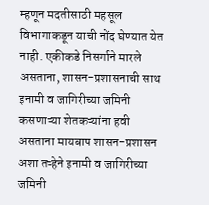म्हणून मदतीसाठी महसूल विभागाकडून याची नोंद घेण्यात येत नाही. एकीकडे निसर्गाने मारले असताना, शासन-प्रशासनाची साथ इनामी व जागिरीच्या जमिनी कसणाऱ्या शेतकऱ्यांना हवी असताना मायबाप शासन-प्रशासन अशा तऱ्हेने इनामी व जागिरीच्या जमिनी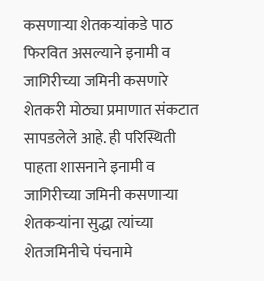कसणाऱ्या शेतकऱ्यांकडे पाठ फिरवित असल्याने इनामी व जागिरीच्या जमिनी कसणारे शेतकरी मोठ्या प्रमाणात संकटात सापडलेले आहे. ही परिस्थिती पाहता शासनाने इनामी व जागिरीच्या जमिनी कसणाऱ्या शेतकऱ्यांना सुद्धा त्यांच्या शेतजमिनीचे पंचनामे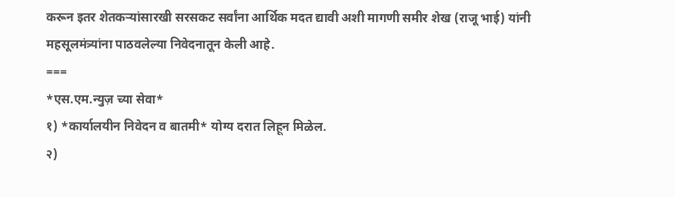करून इतर शेतकऱ्यांसारखी सरसकट सर्वांना आर्थिक मदत द्यावी अशी मागणी समीर शेख (राजू भाई) यांनी महसूलमंत्र्यांना पाठवलेल्या निवेदनातून केली आहे.
===
*एस.एम.न्युज़ च्या सेवा*
१) *कार्यालयीन निवेदन व बातमी* योग्य दरात लिहून मिळेल.
२)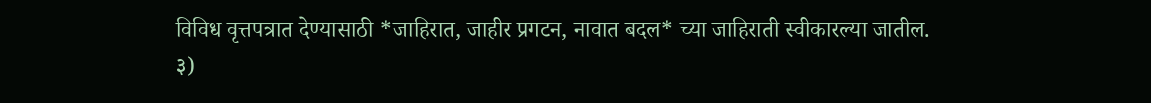विविध वृत्तपत्रात देण्यासाठी *जाहिरात, जाहीर प्रगटन, नावात बदल* च्या जाहिराती स्वीकारल्या जातील.
३)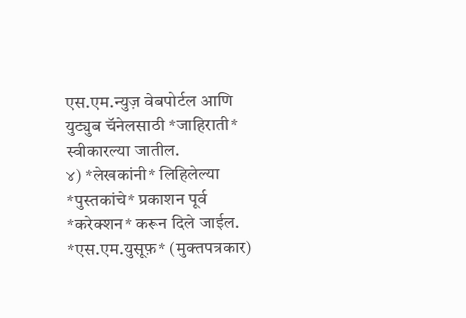एस.एम.न्युज़ वेबपोर्टल आणि युट्युब चॅनेलसाठी *जाहिराती* स्वीकारल्या जातील.
४) *लेखकांनी* लिहिलेल्या *पुस्तकांचे* प्रकाशन पूर्व *करेक्शन* करून दिले जाईल.
*एस.एम.युसूफ़* (मुक्तपत्रकार)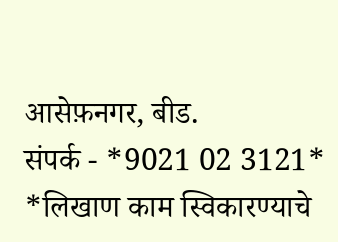आसेफ़नगर, बीड.
संपर्क - *9021 02 3121*
*लिखाण काम स्विकारण्याचे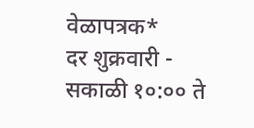वेळापत्रक*
दर शुक्रवारी - सकाळी १०:०० ते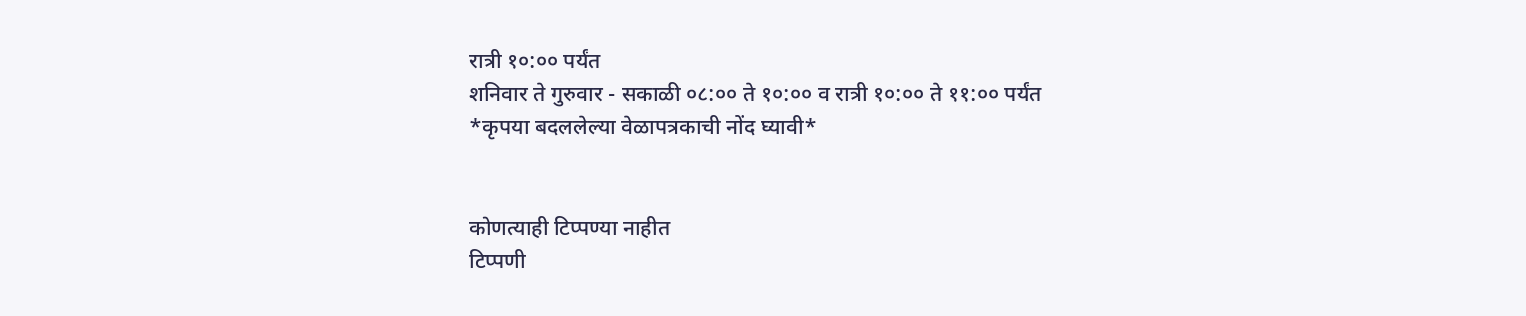रात्री १०:०० पर्यंत
शनिवार ते गुरुवार - सकाळी ०८:०० ते १०:०० व रात्री १०:०० ते ११:०० पर्यंत
*कृपया बदललेल्या वेळापत्रकाची नोंद घ्यावी*


कोणत्याही टिप्पण्या नाहीत
टिप्पणी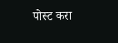पोस्ट करा